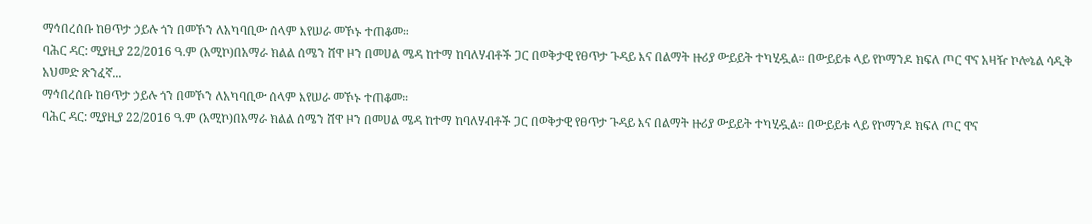ማኅበረሰቡ ከፀጥታ ኃይሉ ጎን በመኾን ለአካባቢው ሰላም እየሠራ መኾኑ ተጠቆመ።
ባሕር ዳር: ሚያዚያ 22/2016 ዓ.ም (አሚኮ)በአማራ ክልል ሰሜን ሸዋ ዞን በመሀል ሜዳ ከተማ ከባለሃብቶች ጋር በወቅታዊ የፀጥታ ጉዳይ እና በልማት ዙሪያ ውይይት ተካሂዷል። በውይይቱ ላይ የኮማንዶ ክፍለ ጦር ዋና አዛዥ ኮሎኔል ሳዲቅ አህመድ ጽንፈኛ...
ማኅበረሰቡ ከፀጥታ ኃይሉ ጎን በመኾን ለአካባቢው ሰላም እየሠራ መኾኑ ተጠቆመ።
ባሕር ዳር: ሚያዚያ 22/2016 ዓ.ም (አሚኮ)በአማራ ክልል ሰሜን ሸዋ ዞን በመሀል ሜዳ ከተማ ከባለሃብቶች ጋር በወቅታዊ የፀጥታ ጉዳይ እና በልማት ዙሪያ ውይይት ተካሂዷል። በውይይቱ ላይ የኮማንዶ ክፍለ ጦር ዋና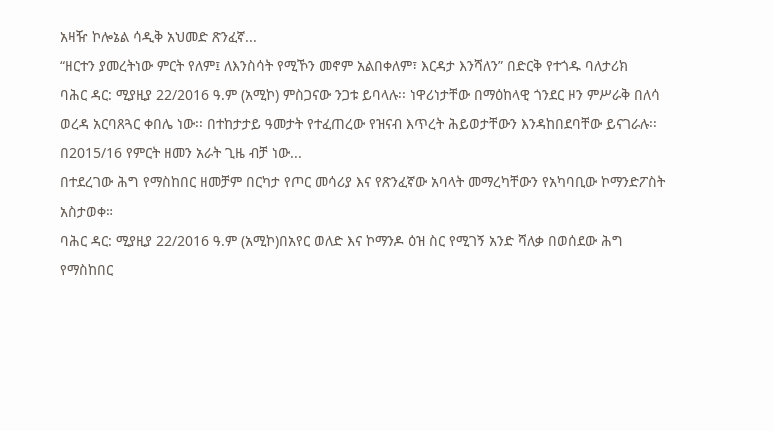አዛዥ ኮሎኔል ሳዲቅ አህመድ ጽንፈኛ...
“ዘርተን ያመረትነው ምርት የለም፤ ለእንስሳት የሚኾን መኖም አልበቀለም፣ እርዳታ እንሻለን” በድርቅ የተጎዱ ባለታሪክ
ባሕር ዳር: ሚያዚያ 22/2016 ዓ.ም (አሚኮ) ምስጋናው ንጋቱ ይባላሉ፡፡ ነዋሪነታቸው በማዕከላዊ ጎንደር ዞን ምሥራቅ በለሳ ወረዳ አርባጸጓር ቀበሌ ነው፡፡ በተከታታይ ዓመታት የተፈጠረው የዝናብ እጥረት ሕይወታቸውን እንዳከበደባቸው ይናገራሉ፡፡ በ2015/16 የምርት ዘመን አራት ጊዜ ብቻ ነው...
በተደረገው ሕግ የማስከበር ዘመቻም በርካታ የጦር መሳሪያ እና የጽንፈኛው አባላት መማረካቸውን የአካባቢው ኮማንድፖስት አስታወቀ።
ባሕር ዳር: ሚያዚያ 22/2016 ዓ.ም (አሚኮ)በአየር ወለድ እና ኮማንዶ ዕዝ ስር የሚገኝ አንድ ሻለቃ በወሰደው ሕግ የማስከበር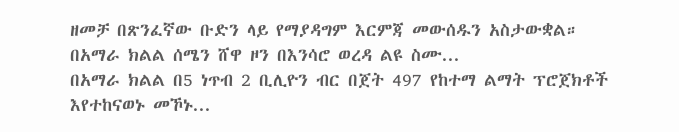ዘመቻ በጽንፈኛው ቡድን ላይ የማያዳግም እርምጃ መውሰዱን አስታውቋል። በአማራ ክልል ሰሜን ሸዋ ዞን በእንሳሮ ወረዳ ልዩ ስሙ...
በአማራ ክልል በ5 ነጥብ 2 ቢሊዮን ብር በጀት 497 የከተማ ልማት ፕሮጀክቶች እየተከናወኑ መኾኑ...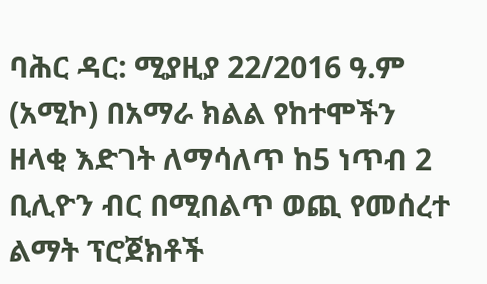ባሕር ዳር: ሚያዚያ 22/2016 ዓ.ም (አሚኮ) በአማራ ክልል የከተሞችን ዘላቂ እድገት ለማሳለጥ ከ5 ነጥብ 2 ቢሊዮን ብር በሚበልጥ ወጪ የመሰረተ ልማት ፕሮጀክቶች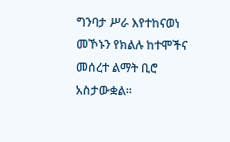ግንባታ ሥራ እየተከናወነ መኾኑን የክልሉ ከተሞችና መሰረተ ልማት ቢሮ አስታውቋል።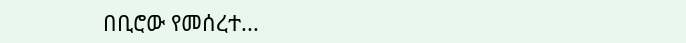በቢሮው የመሰረተ...